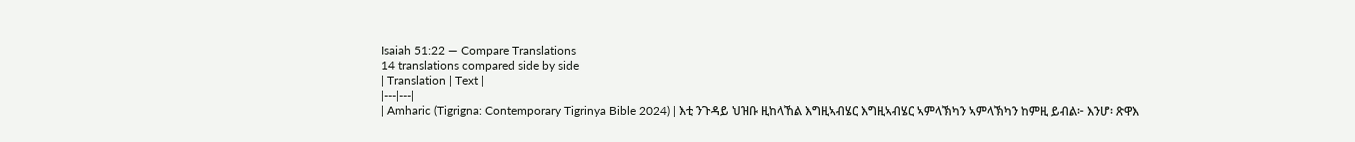Isaiah 51:22 — Compare Translations
14 translations compared side by side
| Translation | Text |
|---|---|
| Amharic (Tigrigna: Contemporary Tigrinya Bible 2024) | እቲ ንጉዳይ ህዝቡ ዚከላኸል እግዚኣብሄር እግዚኣብሄር ኣምላኽካን ኣምላኽካን ከምዚ ይብል፦ እንሆ፡ ጽዋእ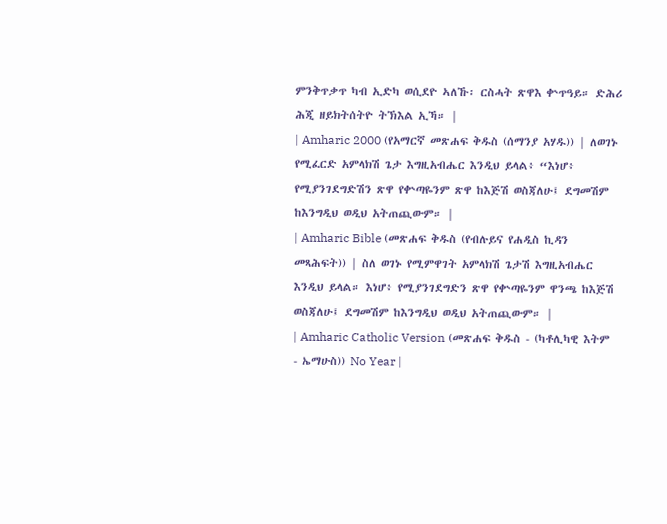ምንቅጥቃጥ ካብ ኢድካ ወሲደዮ ኣለኹ፡ ርስሓት ጽዋእ ቍጥዓይ። ድሕሪ ሕጂ ዘይክትሰትዮ ትኽእል ኢኻ። |
| Amharic 2000 (የአማርኛ መጽሐፍ ቅዱስ (ሰማንያ አሃዱ)) | ለወገኑ የሚፈርድ አምላክሽ ጌታ እግዚአብሔር እንዲህ ይላል፥ “እነሆ፥ የሚያንገደግድሽን ጽዋ የቍጣዬንም ጽዋ ከእጅሽ ወስጃለሁ፤ ደግመሽም ከእንግዲህ ወዲህ አትጠጪውም። |
| Amharic Bible (መጽሐፍ ቅዱስ (የብሉይና የሐዲስ ኪዳን መጻሕፍት)) | ስለ ወገኑ የሚምዋገት አምላክሽ ጌታሽ እግዚአብሔር እንዲህ ይላል። እነሆ፥ የሚያንገደግድን ጽዋ የቍጣዬንም ዋንጫ ከእጅሽ ወስጃለሁ፤ ደግመሽም ከእንግዲህ ወዲህ አትጠጪውም። |
| Amharic Catholic Version (መጽሐፍ ቅዱስ - (ካቶሊካዊ እትም - ኤማሁስ)) No Year |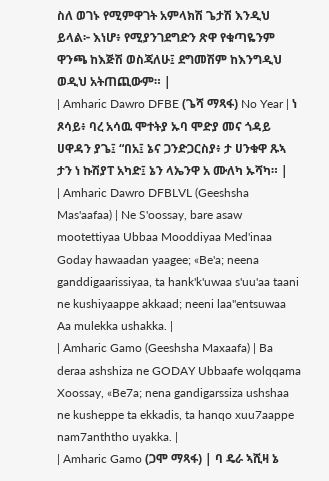ስለ ወገኑ የሚምዋገት አምላክሽ ጌታሽ እንዲህ ይላል፦ እነሆ፥ የሚያንገደግድን ጽዋ የቁጣዬንም ዋንጫ ከእጅሽ ወስጃለሁ፤ ደግመሽም ከእንግዲህ ወዲህ አትጠጪውም። |
| Amharic Dawro DFBE (ጌሻ ማጻፋ) No Year | ነ ጾሳይ፥ ባረ አሳዉ ሞተትያ ኡባ ሞድያ መና ጎዳይ ሀዋዳን ያጌ፤ “በአ፤ ኔና ጋንድጋርስያ፥ ታ ሀንቁዋ ጹኣ ታን ነ ኩሽያፐ አካድ፤ ኔን ላኤንዋ አ ሙለካ ኡሻካ። |
| Amharic Dawro DFBLVL (Geeshsha Mas'aafaa) | Ne S'oossay, bare asaw mootettiyaa Ubbaa Mooddiyaa Med'inaa Goday hawaadan yaagee; «Be'a; neena ganddigaarissiyaa, ta hank'k'uwaa s'uu'aa taani ne kushiyaappe akkaad; neeni laa"entsuwaa Aa mulekka ushakka. |
| Amharic Gamo (Geeshsha Maxaafa) | Ba deraa ashshiza ne GODAY Ubbaafe wolqqama Xoossay, «Be7a; nena gandigarssiza ushshaa ne kusheppe ta ekkadis, ta hanqo xuu7aappe nam7anththo uyakka. |
| Amharic Gamo (ጋሞ ማጻፋ) | ባ ዴራ ኣሺዛ ኔ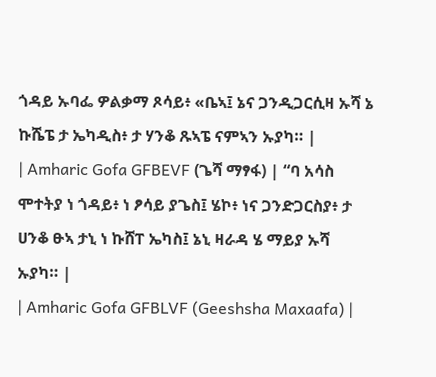ጎዳይ ኡባፌ ዎልቃማ ጾሳይ፥ «ቤኣ፤ ኔና ጋንዲጋርሲዛ ኡሻ ኔ ኩሼፔ ታ ኤካዲስ፥ ታ ሃንቆ ጹኣፔ ናምኣን ኡያካ። |
| Amharic Gofa GFBEVF (ጌሻ ማፃፋ) | “ባ አሳስ ሞተትያ ነ ጎዳይ፥ ነ ፆሳይ ያጌስ፤ ሄኮ፥ ነና ጋንድጋርስያ፥ ታ ሀንቆ ፁኣ ታኒ ነ ኩሸፐ ኤካስ፤ ኔኒ ዛራዳ ሄ ማይያ ኡሻ ኡያካ። |
| Amharic Gofa GFBLVF (Geeshsha Maxaafa) |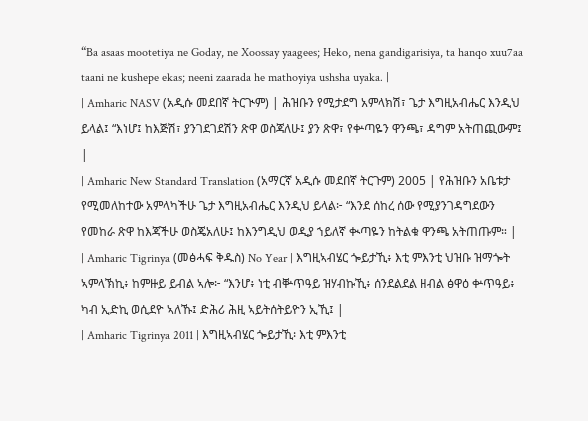“Ba asaas mootetiya ne Goday, ne Xoossay yaagees; Heko, nena gandigarisiya, ta hanqo xuu7aa taani ne kushepe ekas; neeni zaarada he mathoyiya ushsha uyaka. |
| Amharic NASV (አዲሱ መደበኛ ትርጒም) | ሕዝቡን የሚታደግ አምላክሽ፣ ጌታ እግዚአብሔር እንዲህ ይላል፤ “እነሆ፤ ከእጅሽ፣ ያንገደገደሽን ጽዋ ወስጃለሁ፤ ያን ጽዋ፣ የቍጣዬን ዋንጫ፣ ዳግም አትጠጪውም፤ |
| Amharic New Standard Translation (አማርኛ አዲሱ መደበኛ ትርጉም) 2005 | የሕዝቡን አቤቱታ የሚመለከተው አምላካችሁ ጌታ እግዚአብሔር እንዲህ ይላል፦ “እንደ ሰከረ ሰው የሚያንገዳግደውን የመከራ ጽዋ ከእጃችሁ ወስጄአለሁ፤ ከእንግዲህ ወዲያ ኀይለኛ ቊጣዬን ከትልቁ ዋንጫ አትጠጡም። |
| Amharic Tigrinya (መፅሓፍ ቅዱስ) No Year | እግዚኣብሄር ጐይታኺ፥ እቲ ምእንቲ ህዝቡ ዝማጐት ኣምላኽኪ፥ ከምዙይ ይብል ኣሎ፦ “እንሆ፥ ነቲ ብቝጥዓይ ዝሃብኩኺ፥ ሰንደልደል ዘብል ፅዋዕ ቍጥዓይ፥ ካብ ኢድኪ ወሲደዮ ኣለኹ፤ ድሕሪ ሕዚ ኣይትሰትይዮን ኢኺ፤ |
| Amharic Tigrinya 2011 | እግዚኣብሄር ጐይታኺ፡ እቲ ምእንቲ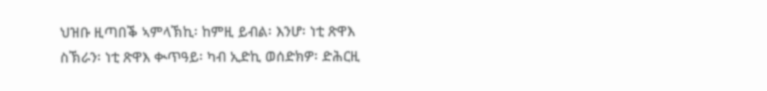ህዝቡ ዚጣበቕ ኣምላኽኪ፡ ከምዚ ይብል፡ እንሆ፡ ነቲ ጽዋእ ስኽራን፡ ነቲ ጽዋእ ቊጥዓይ፡ ካብ ኢድኪ ወሰድክዎ፡ ድሕርዚ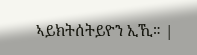ኣይክትሰትይዮን ኢኺ። |